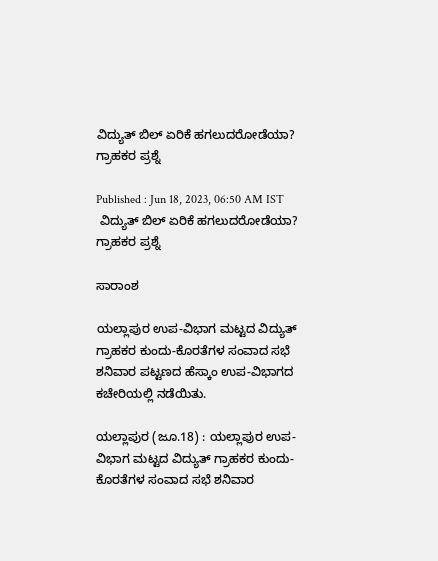ವಿದ್ಯುತ್‌ ಬಿಲ್‌ ಏರಿಕೆ ಹಗಲುದರೋಡೆಯಾ? ಗ್ರಾಹಕರ ಪ್ರಶ್ನೆ

Published : Jun 18, 2023, 06:50 AM IST
 ವಿದ್ಯುತ್‌ ಬಿಲ್‌ ಏರಿಕೆ ಹಗಲುದರೋಡೆಯಾ? ಗ್ರಾಹಕರ ಪ್ರಶ್ನೆ

ಸಾರಾಂಶ

ಯಲ್ಲಾಪುರ ಉಪ-ವಿಭಾಗ ಮಟ್ಟದ ವಿದ್ಯುತ್‌ ಗ್ರಾಹಕರ ಕುಂದು-ಕೊರತೆಗಳ ಸಂವಾದ ಸಭೆ ಶನಿವಾರ ಪಟ್ಟಣದ ಹೆಸ್ಕಾಂ ಉಪ-ವಿಭಾಗದ ಕಚೇರಿಯಲ್ಲಿ ನಡೆಯಿತು.

ಯಲ್ಲಾಪುರ (ಜೂ.18) : ಯಲ್ಲಾಪುರ ಉಪ-ವಿಭಾಗ ಮಟ್ಟದ ವಿದ್ಯುತ್‌ ಗ್ರಾಹಕರ ಕುಂದು-ಕೊರತೆಗಳ ಸಂವಾದ ಸಭೆ ಶನಿವಾರ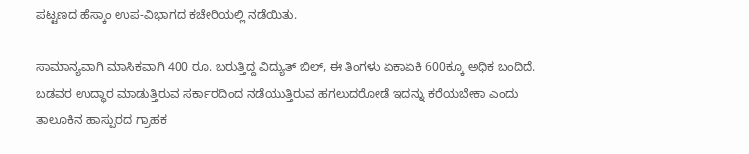ಪಟ್ಟಣದ ಹೆಸ್ಕಾಂ ಉಪ-ವಿಭಾಗದ ಕಚೇರಿಯಲ್ಲಿ ನಡೆಯಿತು.

ಸಾಮಾನ್ಯವಾಗಿ ಮಾಸಿಕವಾಗಿ 400 ರೂ. ಬರುತ್ತಿದ್ದ ವಿದ್ಯುತ್‌ ಬಿಲ್‌, ಈ ತಿಂಗಳು ಏಕಾಏಕಿ 600ಕ್ಕೂ ಅಧಿಕ ಬಂದಿದೆ. ಬಡವರ ಉದ್ಧಾರ ಮಾಡುತ್ತಿರುವ ಸರ್ಕಾರದಿಂದ ನಡೆಯುತ್ತಿರುವ ಹಗಲುದರೋಡೆ ಇದನ್ನು ಕರೆಯಬೇಕಾ ಎಂದು ತಾಲೂಕಿನ ಹಾಸ್ಪುರದ ಗ್ರಾಹಕ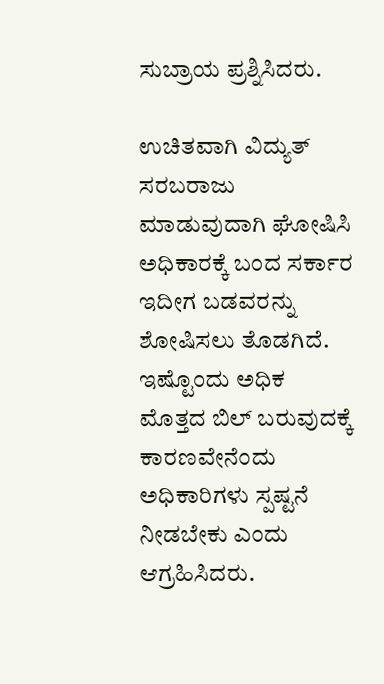ಸುಬ್ರಾಯ ಪ್ರಶ್ನಿಸಿದರು.

ಉಚಿತವಾಗಿ ವಿದ್ಯುತ್‌ ಸರಬರಾಜು ಮಾಡುವುದಾಗಿ ಘೋಷಿಸಿ ಅಧಿಕಾರಕ್ಕೆ ಬಂದ ಸರ್ಕಾರ ಇದೀಗ ಬಡವರನ್ನು ಶೋಷಿಸಲು ತೊಡಗಿದೆ. ಇಷ್ಟೊಂದು ಅಧಿಕ ಮೊತ್ತದ ಬಿಲ್‌ ಬರುವುದಕ್ಕೆ ಕಾರಣವೇನೆಂದು ಅಧಿಕಾರಿಗಳು ಸ್ಪಷ್ಟನೆ ನೀಡಬೇಕು ಎಂದು ಆಗ್ರಹಿಸಿದರು.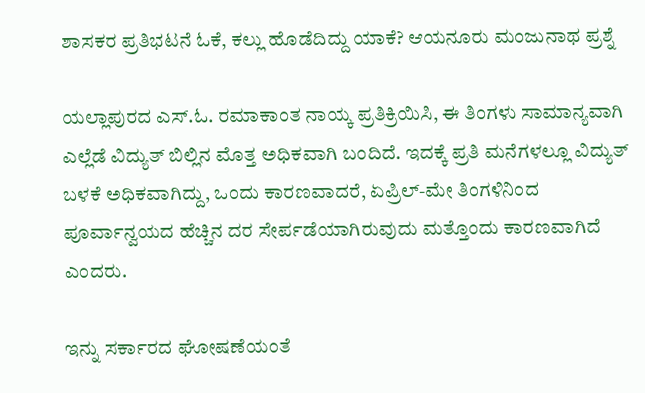ಶಾಸಕರ ಪ್ರತಿಭಟನೆ ಓಕೆ, ಕಲ್ಲು ಹೊಡೆದಿದ್ದು ಯಾಕೆ? ಆಯನೂರು ಮಂಜುನಾಥ ಪ್ರಶ್ನೆ

ಯಲ್ಲಾಪುರದ ಎಸ್‌.ಓ. ರಮಾಕಾಂತ ನಾಯ್ಕ ಪ್ರತಿಕ್ರಿಯಿಸಿ, ಈ ತಿಂಗಳು ಸಾಮಾನ್ಯವಾಗಿ ಎಲ್ಲೆಡೆ ವಿದ್ಯುತ್‌ ಬಿಲ್ಲಿನ ಮೊತ್ತ ಅಧಿಕವಾಗಿ ಬಂದಿದೆ. ಇದಕ್ಕೆ ಪ್ರತಿ ಮನೆಗಳಲ್ಲೂ ವಿದ್ಯುತ್‌ ಬಳಕೆ ಅಧಿಕವಾಗಿದ್ದು, ಒಂದು ಕಾರಣವಾದರೆ, ಏಪ್ರಿಲ್‌-ಮೇ ತಿಂಗಳಿನಿಂದ ಪೂರ್ವಾನ್ವಯದ ಹೆಚ್ಚಿನ ದರ ಸೇರ್ಪಡೆಯಾಗಿರುವುದು ಮತ್ತೊಂದು ಕಾರಣವಾಗಿದೆ ಎಂದರು.

ಇನ್ನು ಸರ್ಕಾರದ ಘೋಷಣೆಯಂತೆ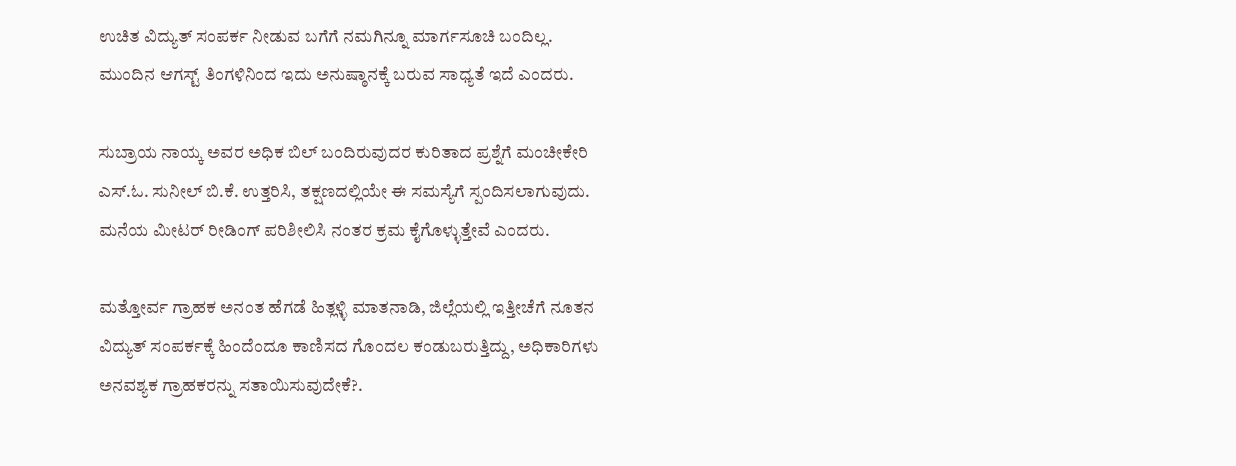ಉಚಿತ ವಿದ್ಯುತ್‌ ಸಂಪರ್ಕ ನೀಡುವ ಬಗೆಗೆ ನಮಗಿನ್ನೂ ಮಾರ್ಗಸೂಚಿ ಬಂದಿಲ್ಲ. ಮುಂದಿನ ಆಗಸ್ಟ್‌ ತಿಂಗಳಿನಿಂದ ಇದು ಅನುಷ್ಠಾನಕ್ಕೆ ಬರುವ ಸಾಧ್ಯತೆ ಇದೆ ಎಂದರು.

ಸುಬ್ರಾಯ ನಾಯ್ಕ ಅವರ ಅಧಿಕ ಬಿಲ್‌ ಬಂದಿರುವುದರ ಕುರಿತಾದ ಪ್ರಶ್ನೆಗೆ ಮಂಚೀಕೇರಿ ಎಸ್‌.ಓ. ಸುನೀಲ್‌ ಬಿ.ಕೆ. ಉತ್ತರಿಸಿ, ತಕ್ಷಣದಲ್ಲಿಯೇ ಈ ಸಮಸ್ಯೆಗೆ ಸ್ಪಂದಿಸಲಾಗುವುದು. ಮನೆಯ ಮೀಟರ್‌ ರೀಡಿಂಗ್‌ ಪರಿಶೀಲಿಸಿ ನಂತರ ಕ್ರಮ ಕೈಗೊಳ್ಳುತ್ತೇವೆ ಎಂದರು.

ಮತ್ತೋರ್ವ ಗ್ರಾಹಕ ಅನಂತ ಹೆಗಡೆ ಹಿತ್ಲಳ್ಳಿ ಮಾತನಾಡಿ, ಜಿಲ್ಲೆಯಲ್ಲಿ ಇತ್ತೀಚೆಗೆ ನೂತನ ವಿದ್ಯುತ್‌ ಸಂಪರ್ಕಕ್ಕೆ ಹಿಂದೆಂದೂ ಕಾಣಿಸದ ಗೊಂದಲ ಕಂಡುಬರುತ್ತಿದ್ದು, ಅಧಿಕಾರಿಗಳು ಅನವಶ್ಯಕ ಗ್ರಾಹಕರನ್ನು ಸತಾಯಿಸುವುದೇಕೆ?.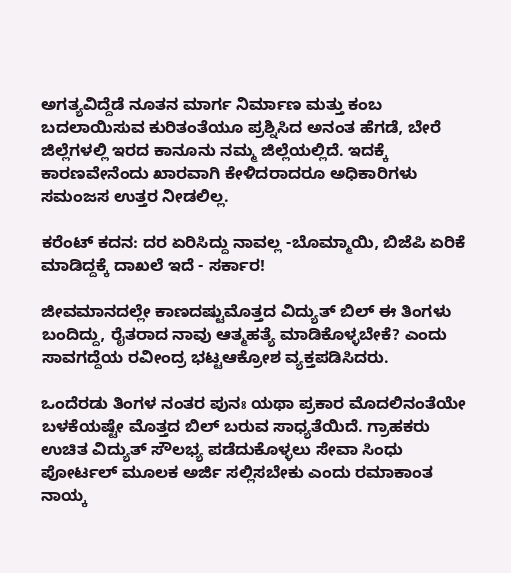ಅಗತ್ಯವಿದ್ದೆಡೆ ನೂತನ ಮಾರ್ಗ ನಿರ್ಮಾಣ ಮತ್ತು ಕಂಬ ಬದಲಾಯಿಸುವ ಕುರಿತಂತೆಯೂ ಪ್ರಶ್ನಿಸಿದ ಅನಂತ ಹೆಗಡೆ, ಬೇರೆ ಜಿಲ್ಲೆಗಳಲ್ಲಿ ಇರದ ಕಾನೂನು ನಮ್ಮ ಜಿಲ್ಲೆಯಲ್ಲಿದೆ. ಇದಕ್ಕೆ ಕಾರಣವೇನೆಂದು ಖಾರವಾಗಿ ಕೇಳಿದರಾದರೂ ಅಧಿಕಾರಿಗಳು ಸಮಂಜಸ ಉತ್ತರ ನೀಡಲಿಲ್ಲ.

ಕರೆಂಟ್ ಕದನ: ದರ ಏರಿಸಿದ್ದು ನಾವಲ್ಲ -ಬೊಮ್ಮಾಯಿ, ಬಿಜೆಪಿ ಏರಿಕೆ ಮಾಡಿದ್ದಕ್ಕೆ ದಾಖಲೆ ಇದೆ - ಸರ್ಕಾರ!

ಜೀವಮಾನದಲ್ಲೇ ಕಾಣದಷ್ಟುಮೊತ್ತದ ವಿದ್ಯುತ್‌ ಬಿಲ್‌ ಈ ತಿಂಗಳು ಬಂದಿದ್ದು, ರೈತರಾದ ನಾವು ಆತ್ಮಹತ್ಯೆ ಮಾಡಿಕೊಳ್ಳಬೇಕೆ? ಎಂದು ಸಾವಗದ್ದೆಯ ರವೀಂದ್ರ ಭಟ್ಟಆಕ್ರೋಶ ವ್ಯಕ್ತಪಡಿಸಿದರು.

ಒಂದೆರಡು ತಿಂಗಳ ನಂತರ ಪುನಃ ಯಥಾ ಪ್ರಕಾರ ಮೊದಲಿನಂತೆಯೇ ಬಳಕೆಯಷ್ಟೇ ಮೊತ್ತದ ಬಿಲ್‌ ಬರುವ ಸಾಧ್ಯತೆಯಿದೆ. ಗ್ರಾಹಕರು ಉಚಿತ ವಿದ್ಯುತ್‌ ಸೌಲಭ್ಯ ಪಡೆದುಕೊಳ್ಳಲು ಸೇವಾ ಸಿಂಧು ಪೋರ್ಟಲ್‌ ಮೂಲಕ ಅರ್ಜಿ ಸಲ್ಲಿಸಬೇಕು ಎಂದು ರಮಾಕಾಂತ ನಾಯ್ಕ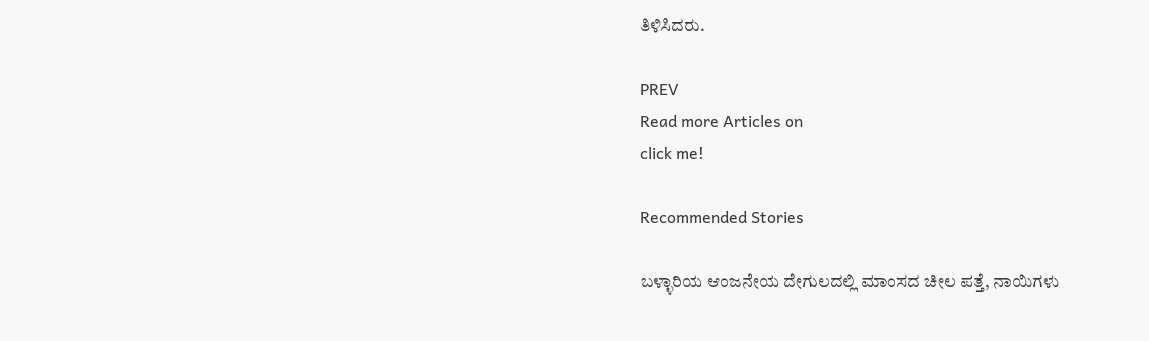ತಿಳಿಸಿದರು.

PREV
Read more Articles on
click me!

Recommended Stories

ಬಳ್ಳಾರಿಯ ಆಂಜನೇಯ ದೇಗುಲದಲ್ಲಿ ಮಾಂಸದ ಚೀಲ ಪತ್ತೆ, ನಾಯಿಗಳು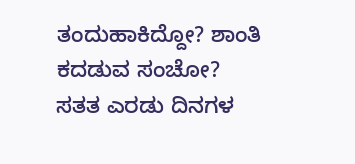ತಂದುಹಾಕಿದ್ದೋ? ಶಾಂತಿ ಕದಡುವ ಸಂಚೋ?
ಸತತ ಎರಡು ದಿನಗಳ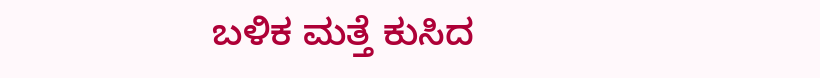ಬಳಿಕ ಮತ್ತೆ ಕುಸಿದ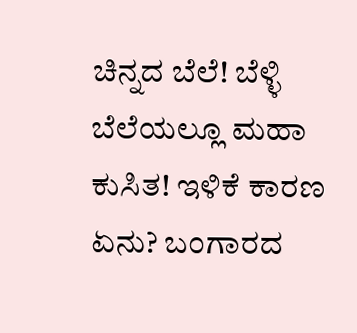ಚಿನ್ನದ ಬೆಲೆ! ಬೆಳ್ಳಿ ಬೆಲೆಯಲ್ಲೂ ಮಹಾ ಕುಸಿತ! ಇಳಿಕೆ ಕಾರಣ ಏನು? ಬಂಗಾರದ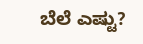ಬೆಲೆ ಎಷ್ಟು?